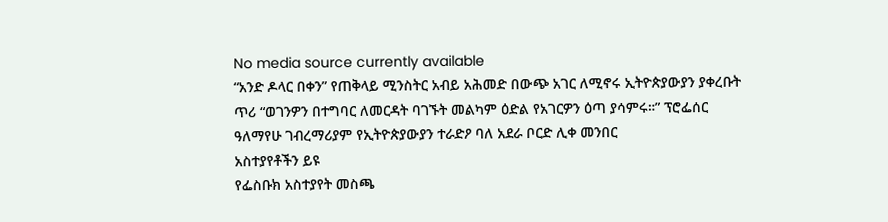No media source currently available
“አንድ ዶላር በቀን” የጠቅላይ ሚንስትር አብይ አሕመድ በውጭ አገር ለሚኖሩ ኢትዮጵያውያን ያቀረቡት ጥሪ “ወገንዎን በተግባር ለመርዳት ባገኙት መልካም ዕድል የአገርዎን ዕጣ ያሳምሩ።” ፕሮፌሰር ዓለማየሁ ገብረማሪያም የኢትዮጵያውያን ተራድዖ ባለ አደራ ቦርድ ሊቀ መንበር
አስተያየቶችን ይዩ
የፌስቡክ አስተያየት መስጫ